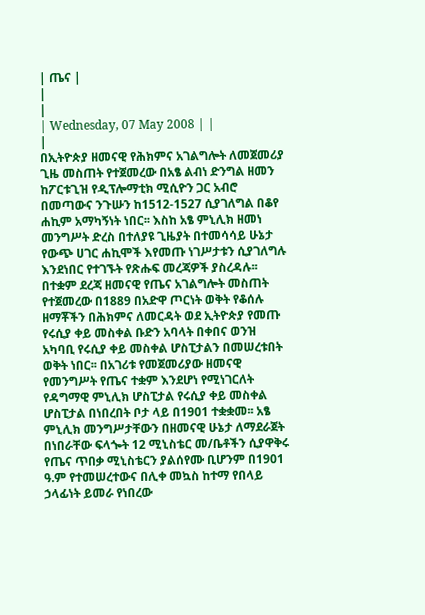| ጤና |
|
|
| Wednesday, 07 May 2008 | |
|
በኢትዮጵያ ዘመናዊ የሕክምና አገልግሎት ለመጀመሪያ ጊዜ መስጠት የተጀመረው በአፄ ልብነ ድንግል ዘመን ከፖርቱጊዝ የዲፕሎማቲክ ሚሲዮን ጋር አብሮ በመጣውና ንጉሡን ከ1512-1527 ሲያገለግል በቆየ ሐኪም አማካኝነት ነበር፡፡ እስከ አፄ ምኒሊክ ዘመነ መንግሥት ድረስ በተለያዩ ጊዜያት በተመሳሳይ ሁኔታ የውጭ ሀገር ሐኪሞች እየመጡ ነገሥታቱን ሲያገለግሉ እንደነበር የተገኙት የጽሑፍ መረጃዎች ያስረዳሉ፡፡
በተቋም ደረጃ ዘመናዊ የጤና አገልግሎት መስጠት የተጀመረው በ1889 በአድዋ ጦርነት ወቅት የቆሰሉ ዘማቾችን በሕክምና ለመርዳት ወደ ኢትዮጵያ የመጡ የሩሲያ ቀይ መስቀል ቡድን አባላት በቀበና ወንዝ አካባቢ የሩሲያ ቀይ መስቀል ሆስፒታልን በመሠረቱበት ወቅት ነበር፡፡ በአገሪቱ የመጀመሪያው ዘመናዊ የመንግሥት የጤና ተቋም እንደሆነ የሚነገርለት የዳግማዊ ምኒሊክ ሆስፒታል የሩሲያ ቀይ መስቀል ሆስፒታል በነበረበት ቦታ ላይ በ1901 ተቋቋመ፡፡ አፄ ምኒሊክ መንግሥታቸውን በዘመናዊ ሁኔታ ለማደራጀት በነበራቸው ፍላጐት 12 ሚኒስቴር መ/ቤቶችን ሲያዋቅሩ የጤና ጥበቃ ሚኒስቴርን ያልሰየሙ ቢሆንም በ1901 ዓ.ም የተመሠረተውና በሊቀ መኳስ ከተማ የበላይ ኃላፊነት ይመራ የነበረው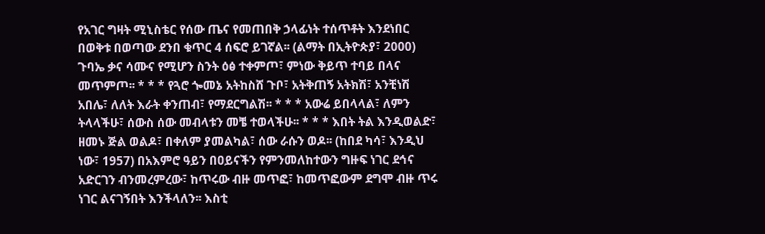የአገር ግዛት ሚኒስቴር የሰው ጤና የመጠበቅ ኃላፊነት ተሰጥቶት እንደነበር በወቅቱ በወጣው ደንበ ቁጥር 4 ሰፍሮ ይገኛል፡፡ (ልማት በኢትዮጵያ፣ 2000) ጉባኤ ቃና ሳሙና የሚሆን ስንት ዕፅ ተቀምጦ፣ ምነው ቅይጥ ተባይ በላና መጥምጦ፡፡ * * * የጓሮ ጐመኔ አትከስሸ ጉቦ፣ አትቅጠኝ አትክሽ፣ አንቺነሽ አበሌ፣ ለለት እራት ቀንጠብ፣ የማደርግልሽ፡፡ * * * አውሬ ይበላላል፣ ለምን ትላላችሁ፣ ሰውስ ሰው መብላቱን መቼ ተወላችሁ፡፡ * * * እበት ትል እንዲወልድ፣ ዘመኑ ጅል ወልዶ፣ በቀለም ያመልካል፣ ሰው ራሱን ወዶ፡፡ (ከበደ ካሳ፣ እንዲህ ነው፣ 1957) በአእምሮ ዓይን በዐይናችን የምንመለከተውን ግዙፍ ነገር ደኅና አድርገን ብንመረምረው፣ ከጥሩው ብዙ መጥፎ፣ ከመጥፎውም ደግሞ ብዙ ጥሩ ነገር ልናገኝበት እንችላለን፡፡ እስቲ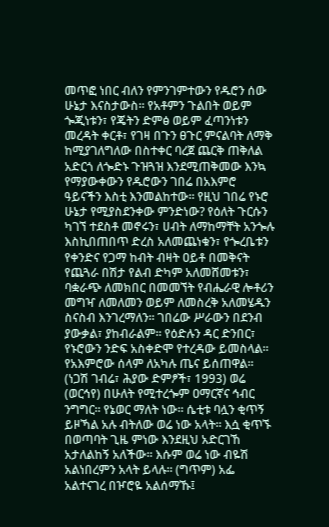መጥፎ ነበር ብለን የምንገምተውን የዱሮን ሰው ሁኔታ እናስታውስ፡፡ የአቶምን ጉልበት ወይም ጐጂነቱን፣ የጄትን ድምፅ ወይም ፈጣንነቱን መረዳት ቀርቶ፣ የገዛ በጉን ፀጉር ምናልባት ለማቅ ከሚያገለግለው በስተቀር ባረጀ ጨርቅ ጠቅለል አድርጎ ለጐድኑ ጉዝጓዝ እንደሚጠቅመው እንኳ የማያውቀውን የዱሮውን ገበሬ በአእምሮ ዓይናችን እስቲ እንመልከተው፡፡ የዚህ ገበሬ የኑሮ ሁኔታ የሚያስደንቀው ምንድነው? የዕለት ጉርሱን ካገኘ ተደስቶ መኖሩን፣ ሀብት ለማከማቸት አንጐሉ እስኪበጠበጥ ድረስ አለመጨነቁን፣ የጐረቤቱን የቀንድና የጋማ ከብት ብዛት ዐይቶ በመቅናት የጨጓራ በሽታ የልብ ድካም አለመሸመቱን፣ ባቋራጭ ለመክበር በመመኘት የብሔራዊ ሎቶሪን መግዣ ለመለመን ወይም ለመስረቅ አለመሄዱን ስናስብ እንገረማለን፡፡ ገበሬው ሥራውን በደንብ ያውቃል፣ ያከብራልም፡፡ የዕድሉን ዳር ድንበር፣ የኑሮውን ንድፍ አስቀድሞ የተረዳው ይመስላል፡፡ የአእምሮው ሰላም ለአካሉ ጤና ይሰጠዋል፡፡ (ነጋሽ ገብሬ፣ ሕያው ድምፆች፣ 1993) ወሬ (ወርኅየ) በሁለት የሚተረጐም ዐማርኛና ኅብር ንግግር፡፡ የኔወር ማለት ነው፡፡ ሴቲቱ ባሏን ቂጥኝ ይዞኻል አሉ ብትለው ወሬ ነው አላት፡፡ እሷ ቂጥኙ በወጣባት ጊዜ ምነው እንደዚህ አድርገኸ አታለልከኝ አለችው፡፡ እሱም ወሬ ነው ብዬሽ አልነበረምን አላት ይላሉ፡፡ (ግጥም) አፌ አልተናገረ በዦሮዬ አልሰማኹ፤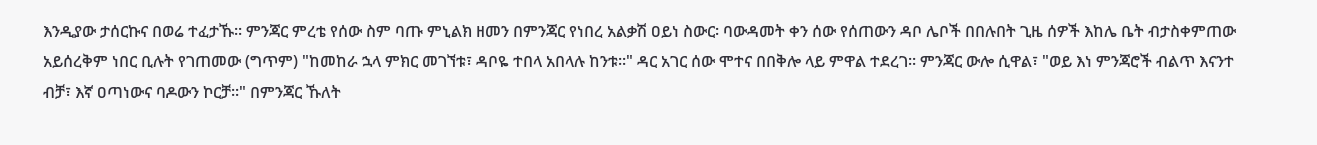እንዲያው ታሰርኩና በወሬ ተፈታኹ፡፡ ምንጃር ምረቴ የሰው ስም ባጡ ምኒልክ ዘመን በምንጃር የነበረ አልቃሽ ዐይነ ስውር፡ ባውዳመት ቀን ሰው የሰጠውን ዳቦ ሌቦች በበሉበት ጊዜ ሰዎች እከሌ ቤት ብታስቀምጠው አይሰረቅም ነበር ቢሉት የገጠመው (ግጥም) "ከመከራ ኋላ ምክር መገኘቱ፣ ዳቦዬ ተበላ አበላሉ ከንቱ፡፡" ዳር አገር ሰው ሞተና በበቅሎ ላይ ምዋል ተደረገ፡፡ ምንጃር ውሎ ሲዋል፣ "ወይ እነ ምንጃሮች ብልጥ እናንተ ብቻ፣ እኛ ዐጣነውና ባዶውን ኮርቻ፡፡" በምንጃር ኹለት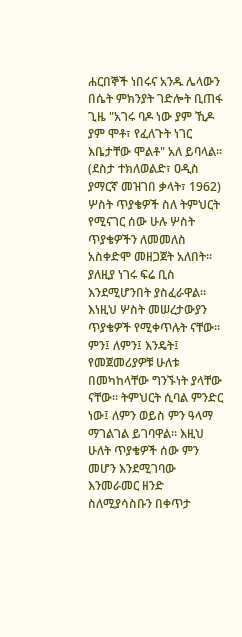ሐርበኞች ነበሩና አንዱ ሌላውን በሴት ምክንያት ገድሎት ቢጠፋ ጊዜ "አገሩ ባዶ ነው ያም ኺዶ ያም ሞቶ፣ የፈለጉት ነገር እቤታቸው ሞልቶ" አለ ይባላል፡፡ (ደስታ ተክለወልድ፣ ዐዲስ ያማርኛ መዝገበ ቃላት፣ 1962) ሦስት ጥያቄዎች ስለ ትምህርት የሚናገር ሰው ሁሉ ሦስት ጥያቄዎችን ለመመለስ አስቀድሞ መዘጋጀት አለበት፡፡ ያለዚያ ነገሩ ፍሬ ቢስ እንደሚሆንበት ያስፈራዋል፡፡ እነዚህ ሦስት መሠረታውያን ጥያቄዎች የሚቀጥሉት ናቸው፡፡ ምን፤ ለምን፤ እንዴት፤ የመጀመሪያዎቹ ሁለቱ በመካከላቸው ግንኙነት ያላቸው ናቸው፡፡ ትምህርት ሲባል ምንድር ነው፤ ለምን ወይስ ምን ዓላማ ማገልገል ይገባዋል፡፡ እዚህ ሁለት ጥያቄዎች ሰው ምን መሆን እንደሚገባው እንመራመር ዘንድ ስለሚያሳስቡን በቀጥታ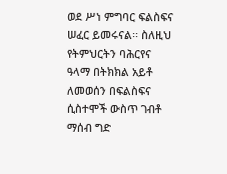ወደ ሥነ ምግባር ፍልስፍና ሠፈር ይመሩናል፡፡ ስለዚህ የትምህርትን ባሕርየና ዓላማ በትክክል አይቶ ለመወሰን በፍልስፍና ሲስተሞች ውስጥ ገብቶ ማሰብ ግድ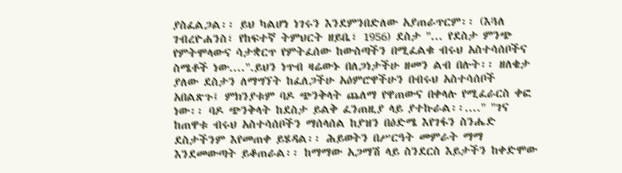ያስፈልጋል፡፡ ይህ ካልሆነ ነገሩን እንደምንበድለው አያጠራጥርም፡፡ (እጓለ ገብረዮሐንስ፣ የከፍተኛ ትምህርት ዘይቤ፣ 1956) ደስታ "... የደስታ ምንጭ የምትሞላውና ሳታቋርጥ የምትፈሰው ከውስጣችን በሚፈልቁ ብሩህ አስተሳሰቦችና ስሜቶች ነው....".ይህን ነጥብ ዛሬውኑ በለጋነታችሁ ዘመን ልብ በሉት፡፡ ዘለቄታ ያለው ደስታን ለማግኘት ከፈለጋችሁ አዕምሮዋችሁን በብሩህ አስተሳሰቦች አበልጽጉ፤ ምክንያቱም ባዶ ጭንቅላት ጨለማ የዋጠውና በቀላሉ የሚፈራርስ ቀፎ ነው፡፡ ባዶ ጭንቅላት ከደስታ ይልቅ ፈንጠዚያ ላይ ያተኩራል፡፡...." "ገና ከጠዋቱ ብሩህ አስተሳሰቦችን ማሰላሰል ከያዝን በዕድሜ እየገፋን ስንሔድ ደስታችንም እየመጠቀ ይሄዳል፡፡ ሕይወትን በሥርዓት መምራት ማማ እንደመውጣት ይቆጠራል፡፡ ከማማው አጋማሽ ላይ ስንደርስ እይታችን ከቀድሞው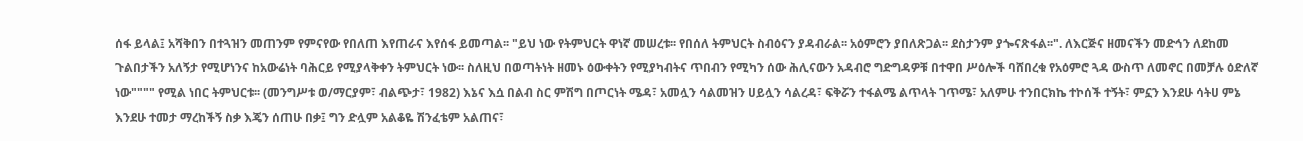ሰፋ ይላል፤ አሻቅበን በተጓዝን መጠንም የምናየው የበለጠ እየጠራና እየሰፋ ይመጣል፡፡ "ይህ ነው የትምህርት ዋነኛ መሠረቱ፡፡ የበሰለ ትምህርት ስብዕናን ያዳብራል፡፡ አዕምሮን ያበለጽጋል፡፡ ደስታንም ያጐናጽፋል፡፡". ለእርጅና ዘመናችን መድኅን ለደከመ ጉልበታችን አለኝታ የሚሆነንና ከአውሬነት ባሕርይ የሚያላቅቀን ትምህርት ነው፡፡ ስለዚህ በወጣትነት ዘመኑ ዕውቀትን የሚያካብትና ጥበብን የሚካን ሰው ሕሊናውን አዳብሮ ግድግዳዎቹ በተዋበ ሥዕሎች ባሸበረቁ የአዕምሮ ጓዳ ውስጥ ለመኖር በመቻሉ ዕድለኛ ነው"""" የሚል ነበር ትምህርቱ፡፡ (መንግሥቱ ወ/ማርያም፣ ብልጭታ፣ 1982) እኔና እሷ በልብ ስር ምሽግ በጦርነት ሜዳ፣ አመሏን ሳልመዝን ሀይሏን ሳልረዳ፣ ፍቅሯን ተፋልሜ ልጥላት ገጥሜ፣ አለምሁ ተንበርክኬ ተኮሰች ተኝት፣ ምኗን እንደሁ ሳትሀ ምኔ እንደሁ ተመታ ማረከችኝ ስቃ እጄን ሰጠሁ በቃ፤ ግን ድሏም አልቆዬ ሽንፈቴም አልጠና፣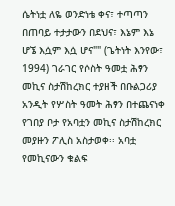ሴትነቷ ለዬ ወንድነቴ ቀና፣ ተጣጣን በጠባይ ተታታውን በደህና፣ እኔም እኔ ሆኜ እሷም እሷ ሆና"" (ጌትነት እንየው፣ 1994) ገራገር የሶስት ዓመቷ ሕፃን መኪና ስታሽከረክር ተያዘች በቡልጋሪያ አንዲት የሦስት ዓመት ሕፃን በተጨናነቀ የገበያ ቦታ የአባቷን መኪና ስታሽከረክር መያዙን ፖሊስ አስታወቀ፡፡ አባቷ የመኪናውን ቁልፍ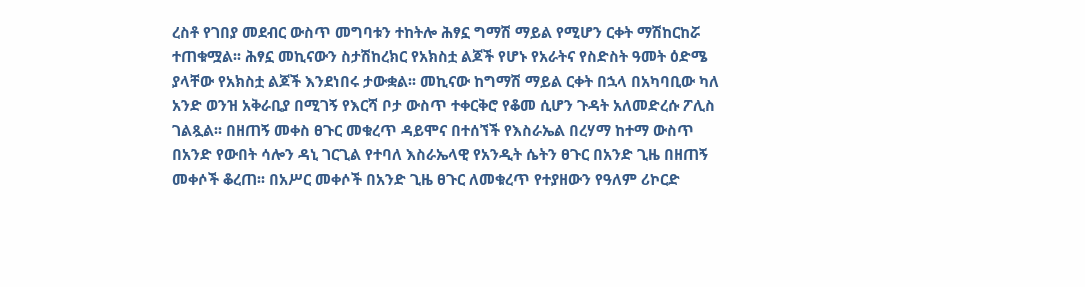ረስቶ የገበያ መደብር ውስጥ መግባቱን ተከትሎ ሕፃኗ ግማሽ ማይል የሚሆን ርቀት ማሽከርከሯ ተጠቁሟል፡፡ ሕፃኗ መኪናውን ስታሽከረክር የአክስቷ ልጆች የሆኑ የአራትና የስድስት ዓመት ዕድሜ ያላቸው የአክስቷ ልጆች እንደነበሩ ታውቋል፡፡ መኪናው ከግማሽ ማይል ርቀት በኋላ በአካባቢው ካለ አንድ ወንዝ አቅራቢያ በሚገኝ የእርሻ ቦታ ውስጥ ተቀርቅሮ የቆመ ሲሆን ጉዳት አለመድረሱ ፖሊስ ገልጿል፡፡ በዘጠኝ መቀስ ፀጉር መቁረጥ ዳይሞና በተሰኘች የእስራኤል በረሃማ ከተማ ውስጥ በአንድ የውበት ሳሎን ዳኒ ገርጊል የተባለ እስራኤላዊ የአንዲት ሴትን ፀጉር በአንድ ጊዜ በዘጠኝ መቀሶች ቆረጠ፡፡ በአሥር መቀሶች በአንድ ጊዜ ፀጉር ለመቁረጥ የተያዘውን የዓለም ሪኮርድ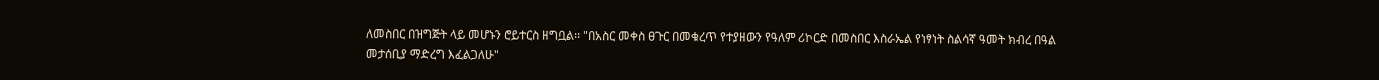ለመስበር በዝግጅት ላይ መሆኑን ሮይተርስ ዘግቧል፡፡ "በአስር መቀስ ፀጉር በመቁረጥ የተያዘውን የዓለም ሪኮርድ በመስበር እስራኤል የነፃነት ስልሳኛ ዓመት ክብረ በዓል መታሰቢያ ማድረግ እፈልጋለሁ"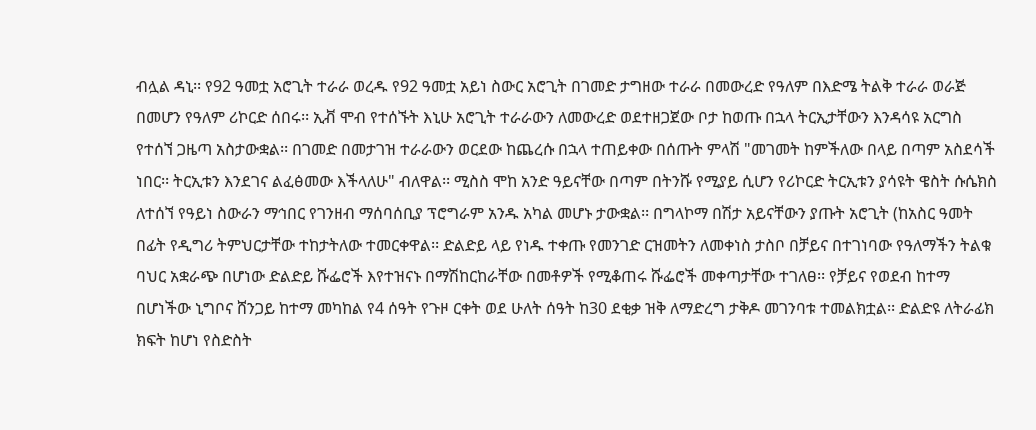ብሏል ዳኒ፡፡ የ92 ዓመቷ አሮጊት ተራራ ወረዱ የ92 ዓመቷ አይነ ስውር አሮጊት በገመድ ታግዘው ተራራ በመውረድ የዓለም በእድሜ ትልቅ ተራራ ወራጅ በመሆን የዓለም ሪኮርድ ሰበሩ፡፡ ኢቭ ሞብ የተሰኙት እኒሁ አሮጊት ተራራውን ለመውረድ ወደተዘጋጀው ቦታ ከወጡ በኋላ ትርኢታቸውን እንዳሳዩ አርግስ የተሰኘ ጋዜጣ አስታውቋል፡፡ በገመድ በመታገዝ ተራራውን ወርደው ከጨረሱ በኋላ ተጠይቀው በሰጡት ምላሽ "መገመት ከምችለው በላይ በጣም አስደሳች ነበር፡፡ ትርኢቱን እንደገና ልፈፅመው እችላለሁ" ብለዋል፡፡ ሚስስ ሞከ አንድ ዓይናቸው በጣም በትንሹ የሚያይ ሲሆን የሪኮርድ ትርኢቱን ያሳዩት ዌስት ሱሴክስ ለተሰኘ የዓይነ ስውራን ማኅበር የገንዘብ ማሰባሰቢያ ፕሮግራም አንዱ አካል መሆኑ ታውቋል፡፡ በግላኮማ በሽታ አይናቸውን ያጡት አሮጊት (ከአስር ዓመት በፊት የዲግሪ ትምህርታቸው ተከታትለው ተመርቀዋል፡፡ ድልድይ ላይ የነዱ ተቀጡ የመንገድ ርዝመትን ለመቀነስ ታስቦ በቻይና በተገነባው የዓለማችን ትልቁ ባህር አቋራጭ በሆነው ድልድይ ሹፌሮች እየተዝናኑ በማሽከርከራቸው በመቶዎች የሚቆጠሩ ሹፌሮች መቀጣታቸው ተገለፀ፡፡ የቻይና የወደብ ከተማ በሆነችው ኒግቦና ሸንጋይ ከተማ መካከል የ4 ሰዓት የጉዞ ርቀት ወደ ሁለት ሰዓት ከ30 ደቂቃ ዝቅ ለማድረግ ታቅዶ መገንባቱ ተመልክቷል፡፡ ድልድዩ ለትራፊክ ክፍት ከሆነ የስድስት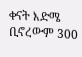ቀናት እድሜ ቢኖረውም 300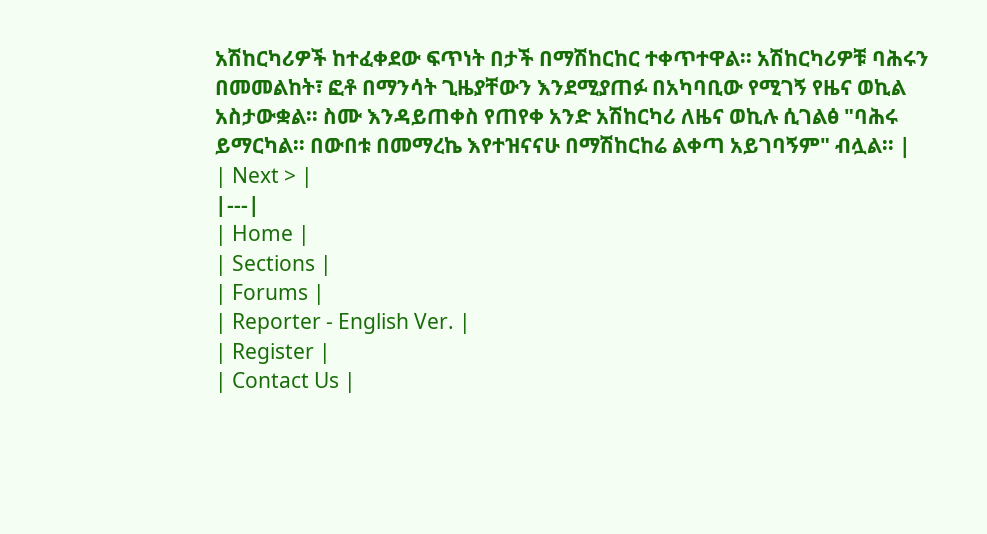አሽከርካሪዎች ከተፈቀደው ፍጥነት በታች በማሽከርከር ተቀጥተዋል፡፡ አሽከርካሪዎቹ ባሕሩን በመመልከት፣ ፎቶ በማንሳት ጊዜያቸውን እንደሚያጠፉ በአካባቢው የሚገኝ የዜና ወኪል አስታውቋል፡፡ ስሙ እንዳይጠቀስ የጠየቀ አንድ አሽከርካሪ ለዜና ወኪሉ ሲገልፅ "ባሕሩ ይማርካል፡፡ በውበቱ በመማረኬ እየተዝናናሁ በማሽከርከሬ ልቀጣ አይገባኝም" ብሏል፡፡ |
| Next > |
|---|
| Home |
| Sections |
| Forums |
| Reporter - English Ver. |
| Register |
| Contact Us |